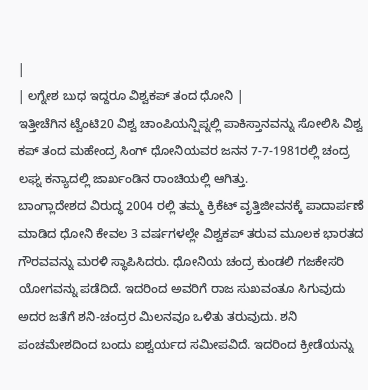|
| ಲಗ್ನೇಶ ಬುಧ ಇದ್ದರೂ ವಿಶ್ವಕಪ್ ತಂದ ಧೋನಿ |
ಇತ್ತೀಚೆಗಿನ ಟ್ವೆಂಟಿ20 ವಿಶ್ವ ಚಾಂಪಿಯನ್ಷಿಪ್ನಲ್ಲಿ ಪಾಕಿಸ್ತಾನವನ್ನು ಸೋಲಿಸಿ ವಿಶ್ವ ಕಪ್ ತಂದ ಮಹೇಂದ್ರ ಸಿಂಗ್ ಧೋನಿಯವರ ಜನನ 7-7-1981ರಲ್ಲಿ ಚಂದ್ರ ಲಘ್ನ ಕನ್ಯಾದಲ್ಲಿ ಜಾರ್ಖಂಡಿನ ರಾಂಚಿಯಲ್ಲಿ ಆಗಿತ್ತು.
ಬಾಂಗ್ಲಾದೇಶದ ವಿರುದ್ಧ 2004 ರಲ್ಲಿ ತಮ್ಮ ಕ್ರಿಕೆಟ್ ವೃತ್ತಿಜೀವನಕ್ಕೆ ಪಾದಾರ್ಪಣೆ ಮಾಡಿದ ಧೋನಿ ಕೇವಲ 3 ವರ್ಷಗಳಲ್ಲೇ ವಿಶ್ವಕಪ್ ತರುವ ಮೂಲಕ ಭಾರತದ ಗೌರವವನ್ನು ಮರಳಿ ಸ್ಥಾಪಿಸಿದರು. ಧೋನಿಯ ಚಂದ್ರ ಕುಂಡಲಿ ಗಜಕೇಸರಿ ಯೋಗವನ್ನು ಪಡೆದಿದೆ. ಇದರಿಂದ ಅವರಿಗೆ ರಾಜ ಸುಖವಂತೂ ಸಿಗುವುದು ಅದರ ಜತೆಗೆ ಶನಿ-ಚಂದ್ರರ ಮಿಲನವೂ ಒಳಿತು ತರುವುದು. ಶನಿ ಪಂಚಮೇಶದಿಂದ ಬಂದು ಐಶ್ವರ್ಯದ ಸಮೀಪವಿದೆ. ಇದರಿಂದ ಕ್ರೀಡೆಯನ್ನು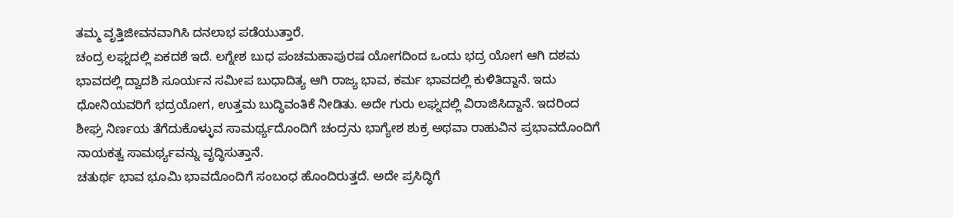ತಮ್ಮ ವೃತ್ತಿಜೀವನವಾಗಿಸಿ ದನಲಾಭ ಪಡೆಯುತ್ತಾರೆ.
ಚಂದ್ರ ಲಘ್ನದಲ್ಲಿ ಏಕದಶೆ ಇದೆ. ಲಗ್ನೇಶ ಬುಧ ಪಂಚಮಹಾಪುರಷ ಯೋಗದಿಂದ ಒಂದು ಭದ್ರ ಯೋಗ ಆಗಿ ದಶಮ ಭಾವದಲ್ಲಿ ದ್ವಾದಶಿ ಸೂರ್ಯನ ಸಮೀಪ ಬುಧಾದಿತ್ಯ ಆಗಿ ರಾಜ್ಯ ಭಾವ, ಕರ್ಮ ಭಾವದಲ್ಲಿ ಕುಳಿತಿದ್ದಾನೆ. ಇದು ಧೋನಿಯವರಿಗೆ ಭದ್ರಯೋಗ, ಉತ್ತಮ ಬುದ್ಧಿವಂತಿಕೆ ನೀಡಿತು. ಅದೇ ಗುರು ಲಘ್ನದಲ್ಲಿ ವಿರಾಜಿಸಿದ್ದಾನೆ. ಇದರಿಂದ ಶೀಘ್ರ ನಿರ್ಣಯ ತೆಗೆದುಕೊಳ್ಳುವ ಸಾಮರ್ಥ್ಯದೊಂದಿಗೆ ಚಂದ್ರನು ಭಾಗ್ಯೇಶ ಶುಕ್ರ ಅಥವಾ ರಾಹುವಿನ ಪ್ರಭಾವದೊಂದಿಗೆ ನಾಯಕತ್ವ ಸಾಮರ್ಥ್ಯವನ್ನು ವೃದ್ಧಿಸುತ್ತಾನೆ.
ಚತುರ್ಥ ಭಾವ ಭೂಮಿ ಭಾವದೊಂದಿಗೆ ಸಂಬಂಧ ಹೊಂದಿರುತ್ತದೆ. ಅದೇ ಪ್ರಸಿದ್ಧಿಗೆ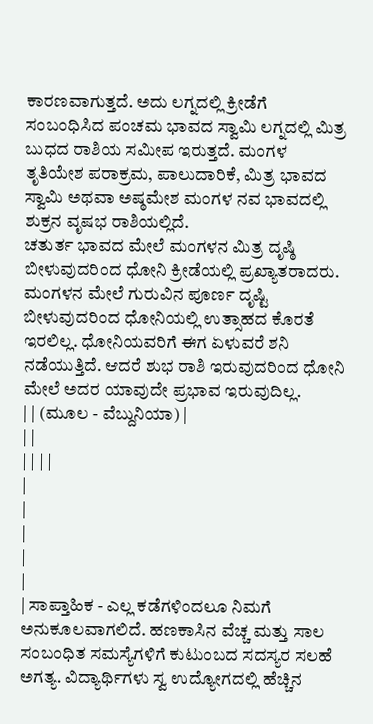ಕಾರಣವಾಗುತ್ತದೆ. ಅದು ಲಗ್ನದಲ್ಲಿ ಕ್ರೀಡೆಗೆ ಸಂಬಂಧಿಸಿದ ಪಂಚಮ ಭಾವದ ಸ್ವಾಮಿ ಲಗ್ನದಲ್ಲಿ ಮಿತ್ರ ಬುಧದ ರಾಶಿಯ ಸಮೀಪ ಇರುತ್ತದೆ. ಮಂಗಳ ತೃತಿಯೇಶ ಪರಾಕ್ರಮ, ಪಾಲುದಾರಿಕೆ, ಮಿತ್ರ ಭಾವದ ಸ್ವಾಮಿ ಅಥವಾ ಅಷ್ಠಮೇಶ ಮಂಗಳ ನವ ಭಾವದಲ್ಲಿ ಶುಕ್ರನ ವೃಷಭ ರಾಶಿಯಲ್ಲಿದೆ.
ಚತುರ್ತ ಭಾವದ ಮೇಲೆ ಮಂಗಳನ ಮಿತ್ರ ದೃಷ್ಠಿ ಬೀಳುವುದರಿಂದ ಧೋನಿ ಕ್ರೀಡೆಯಲ್ಲಿ ಪ್ರಖ್ಯಾತರಾದರು. ಮಂಗಳನ ಮೇಲೆ ಗುರುವಿನ ಪೂರ್ಣ ದೃಷ್ಟಿ ಬೀಳುವುದರಿಂದ ಧೋನಿಯಲ್ಲಿ ಉತ್ಸಾಹದ ಕೊರತೆ ಇರಲಿಲ್ಲ. ಧೋನಿಯವರಿಗೆ ಈಗ ಏಳುವರೆ ಶನಿ ನಡೆಯುತ್ತಿದೆ. ಆದರೆ ಶುಭ ರಾಶಿ ಇರುವುದರಿಂದ ಧೋನಿ ಮೇಲೆ ಅದರ ಯಾವುದೇ ಪ್ರಭಾವ ಇರುವುದಿಲ್ಲ.
| | (ಮೂಲ - ವೆಬ್ದುನಿಯಾ) |
| |
| | | |
|
|
|
|
|
| ಸಾಪ್ತಾಹಿಕ - ಎಲ್ಲ ಕಡೆಗಳಿಂದಲೂ ನಿಮಗೆ ಅನುಕೂಲವಾಗಲಿದೆ. ಹಣಕಾಸಿನ ವೆಚ್ಚ ಮತ್ತು ಸಾಲ ಸಂಬಂಧಿತ ಸಮಸ್ಯೆಗಳಿಗೆ ಕುಟುಂಬದ ಸದಸ್ಯರ ಸಲಹೆ ಅಗತ್ಯ. ವಿದ್ಯಾರ್ಥಿಗಳು ಸ್ವ ಉದ್ಯೋಗದಲ್ಲಿ ಹೆಚ್ಚಿನ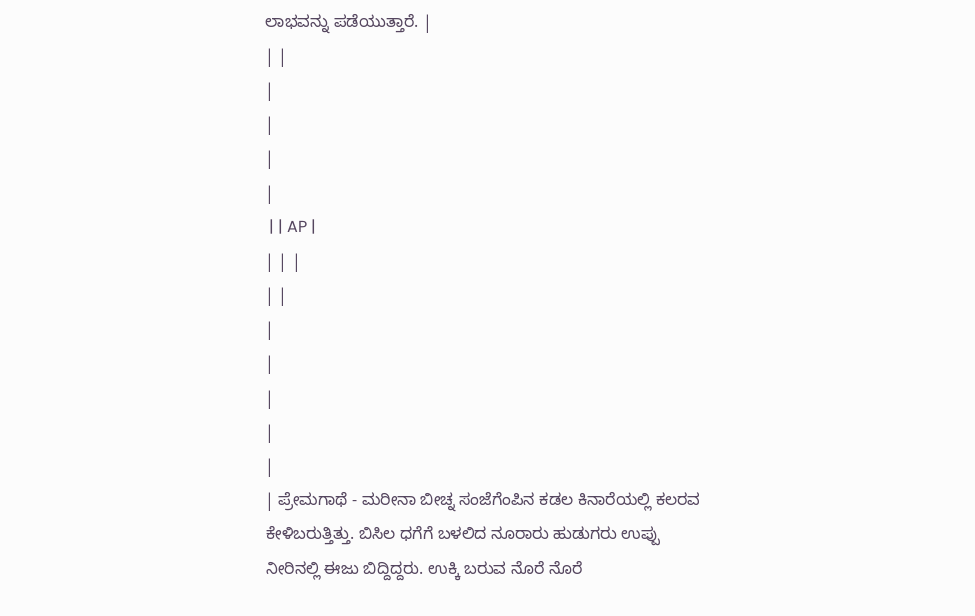ಲಾಭವನ್ನು ಪಡೆಯುತ್ತಾರೆ. |
| |
|
|
|
|
 | | AP |
| | |
| |
|
|
|
|
|
| ಪ್ರೇಮಗಾಥೆ - ಮರೀನಾ ಬೀಚ್ನ ಸಂಜೆಗೆಂಪಿನ ಕಡಲ ಕಿನಾರೆಯಲ್ಲಿ ಕಲರವ ಕೇಳಿಬರುತ್ತಿತ್ತು. ಬಿಸಿಲ ಧಗೆಗೆ ಬಳಲಿದ ನೂರಾರು ಹುಡುಗರು ಉಪ್ಪು ನೀರಿನಲ್ಲಿ ಈಜು ಬಿದ್ದಿದ್ದರು. ಉಕ್ಕಿ ಬರುವ ನೊರೆ ನೊರೆ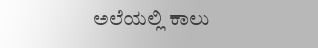ಅಲೆಯಲ್ಲಿ ಕಾಲು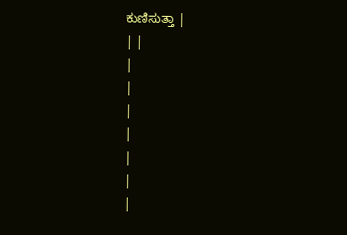ಕುಣಿಸುತ್ತಾ |
| |
|
|
|
|
|
|
|